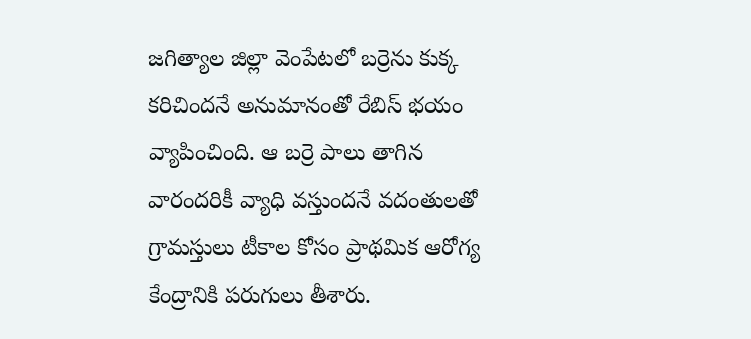జగిత్యాల జిల్లా వెంపేటలో బర్రెను కుక్క కరిచిందనే అనుమానంతో రేబిస్ భయం వ్యాపించింది. ఆ బర్రె పాలు తాగిన వారందరికీ వ్యాధి వస్తుందనే వదంతులతో గ్రామస్తులు టీకాల కోసం ప్రాథమిక ఆరోగ్య కేంద్రానికి పరుగులు తీశారు.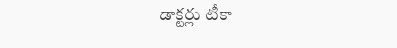డాక్టర్లు టీకా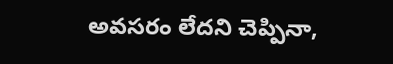అవసరం లేదని చెప్పినా,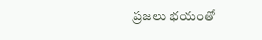ప్రజలు భయంతో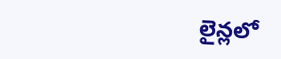లైన్లలో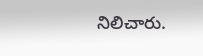నిలిచారు.